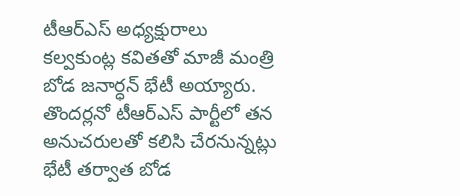టీఆర్ఎస్ అధ్యక్షురాలు కల్వకుంట్ల కవితతో మాజీ మంత్రి బోడ జనార్ధన్ భేటీ అయ్యారు. తొందర్లనో టీఆర్ఎస్ పార్టీలో తన అనుచరులతో కలిసి చేరనున్నట్లు భేటీ తర్వాత బోడ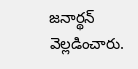జనార్థన్ వెల్లడించారు.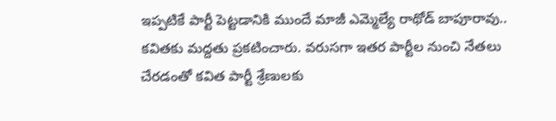ఇప్పటికే పార్టీ పెట్టడానికి ముందే మాజీ ఎమ్మెల్యే రాథోడ్ బాపూరావు.. కవితకు మద్దతు ప్రకటించారు. వరుసగా ఇతర పార్టీల నుంచి నేతలు చేరడంతో కవిత పార్టీ శ్రేణులకు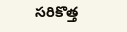సరికొత్త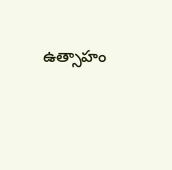ఉత్సాహం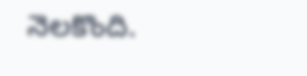నెలకొంది.